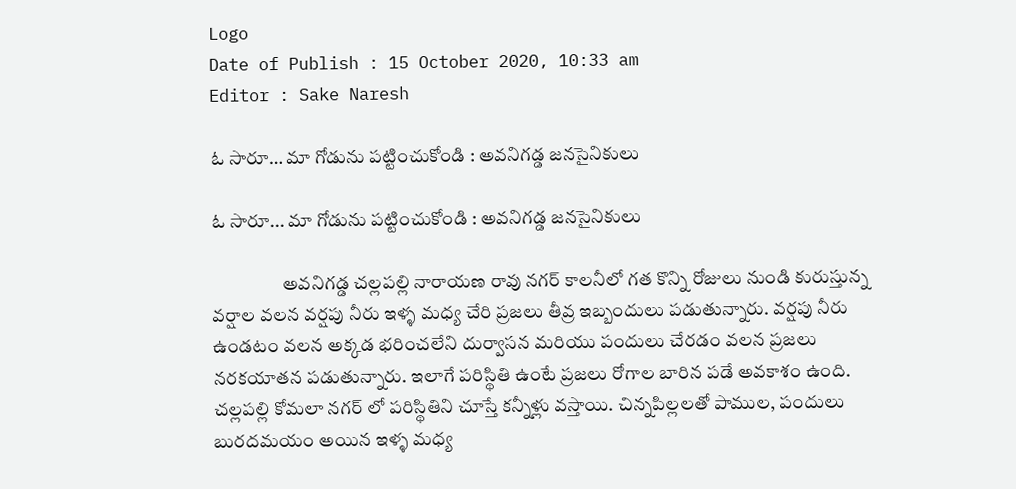Logo
Date of Publish : 15 October 2020, 10:33 am
Editor : Sake Naresh

ఓ సారూ… మా గోడును పట్టించుకోండి : అవనిగడ్డ జనసైనికులు

ఓ సారూ... మా గోడును పట్టించుకోండి : అవనిగడ్డ జనసైనికులు

                   అవనిగడ్డ చల్లపల్లి నారాయణ రావు నగర్ కాలనీలో గత కొన్ని రోజులు నుండి కురుస్తున్న వర్షాల వలన వర్షపు నీరు ఇళ్ళ మధ్య చేరి ప్రజలు తీవ్ర ఇబ్బందులు పడుతున్నారు. వర్షపు నీరు ఉండటం వలన అక్కడ భరించలేని దుర్వాసన మరియు పందులు చేరడం వలన ప్రజలు నరకయాతన పడుతున్నారు. ఇలాగే పరిస్థితి ఉంటే ప్రజలు రోగాల బారిన పడే అవకాశం ఉంది. చల్లపల్లి కోమలా నగర్ లో పరిస్థితిని చూస్తే కన్నీళ్లు వస్తాయి. చిన్నపిల్లలతో పాముల, పందులు బురదమయం అయిన ఇళ్ళ మధ్య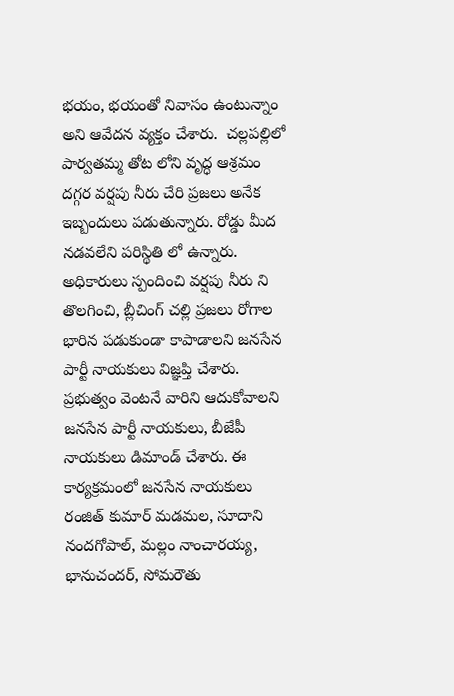భయం, భయంతో నివాసం ఉంటున్నాం అని ఆవేదన వ్యక్తం చేశారు.  చల్లపల్లిలో పార్వతమ్మ తోట లోని వృద్ధ ఆశ్రమం దగ్గర వర్షపు నీరు చేరి ప్రజలు అనేక ఇబ్బందులు పడుతున్నారు. రోడ్డు మీద నడవలేని పరిస్థితి లో ఉన్నారు. అధికారులు స్పందించి వర్షపు నీరు ని తొలగించి, బ్లీచింగ్ చల్లి ప్రజలు రోగాల భారిన పడుకుండా కాపాడాలని జనసేన పార్టీ నాయకులు విజ్ఞప్తి చేశారు. ప్రభుత్వం వెంటనే వారిని ఆదుకోవాలని జనసేన పార్టీ నాయకులు, బీజేపీ నాయకులు డిమాండ్ చేశారు. ఈ కార్యక్రమంలో జనసేన నాయకులు రంజిత్ కుమార్ మడమల, సూదాని నందగోపాల్, మల్లం నాంచారయ్య, భానుచందర్, సోమరౌతు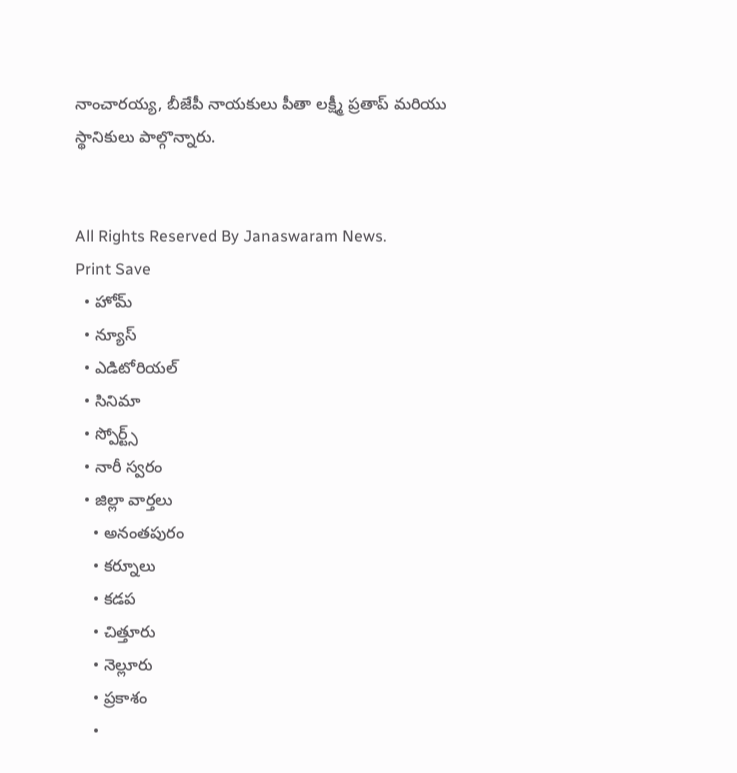నాంచారయ్య, బీజేపీ నాయకులు పీతా లక్ష్మీ ప్రతాప్ మరియు స్థానికులు పాల్గొన్నారు.


All Rights Reserved By Janaswaram News.
Print Save
  • హోమ్
  • న్యూస్
  • ఎడిటోరియల్
  • సినిమా
  • స్పోర్ట్స్
  • నారీ స్వరం
  • జిల్లా వార్తలు
    • అనంతపురం
    • కర్నూలు
    • కడప
    • చిత్తూరు
    • నెల్లూరు
    • ప్రకాశం
    •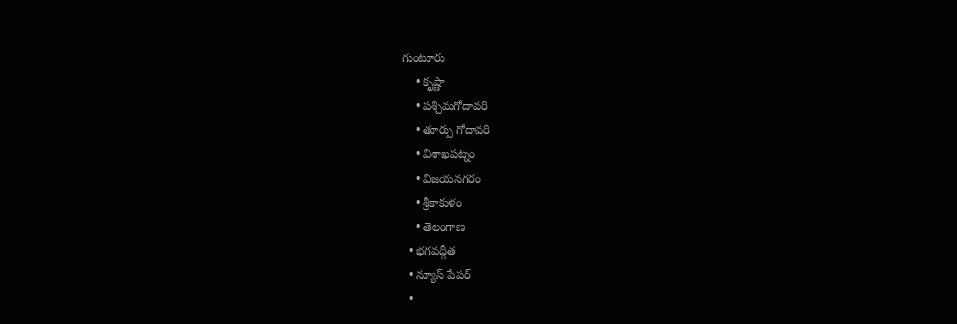గుంటూరు
    • కృష్ణా
    • పశ్చిమగోదావరి
    • తూర్పు గోదావరి
    • విశాఖపట్నం
    • విజయనగరం
    • శ్రీకాకుళం
    • తెలంగాణ
  • భగవద్గీత
  • న్యూస్ పేపర్
  •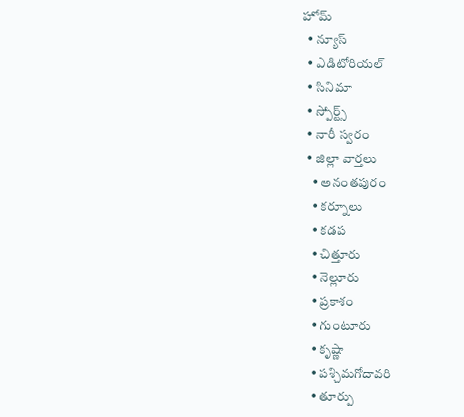హోమ్
  • న్యూస్
  • ఎడిటోరియల్
  • సినిమా
  • స్పోర్ట్స్
  • నారీ స్వరం
  • జిల్లా వార్తలు
    • అనంతపురం
    • కర్నూలు
    • కడప
    • చిత్తూరు
    • నెల్లూరు
    • ప్రకాశం
    • గుంటూరు
    • కృష్ణా
    • పశ్చిమగోదావరి
    • తూర్పు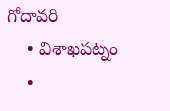గోదావరి
    • విశాఖపట్నం
    •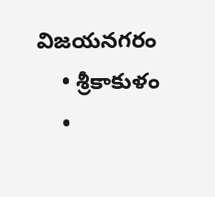విజయనగరం
    • శ్రీకాకుళం
    •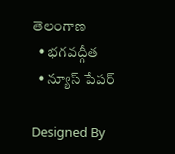తెలంగాణ
  • భగవద్గీత
  • న్యూస్ పేపర్

Designed By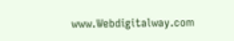www.Webdigitalway.com